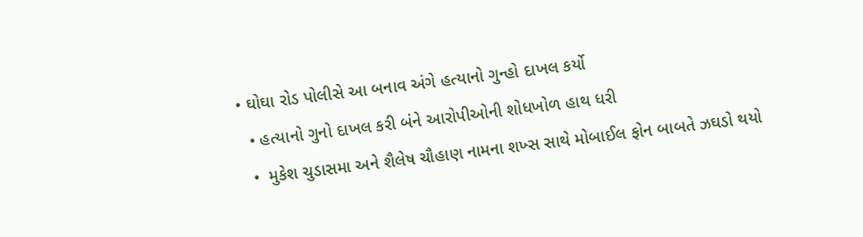• ઘોઘા રોડ પોલીસે આ બનાવ અંગે હત્યાનો ગુન્હો દાખલ કર્યો
  • હત્યાનો ગુનો દાખલ કરી બંને આરોપીઓની શોધખોળ હાથ ધરી
  •  મુકેશ ચુડાસમા અને શૈલેષ ચૌહાણ નામના શખ્સ સાથે મોબાઈલ ફોન બાબતે ઝઘડો થયો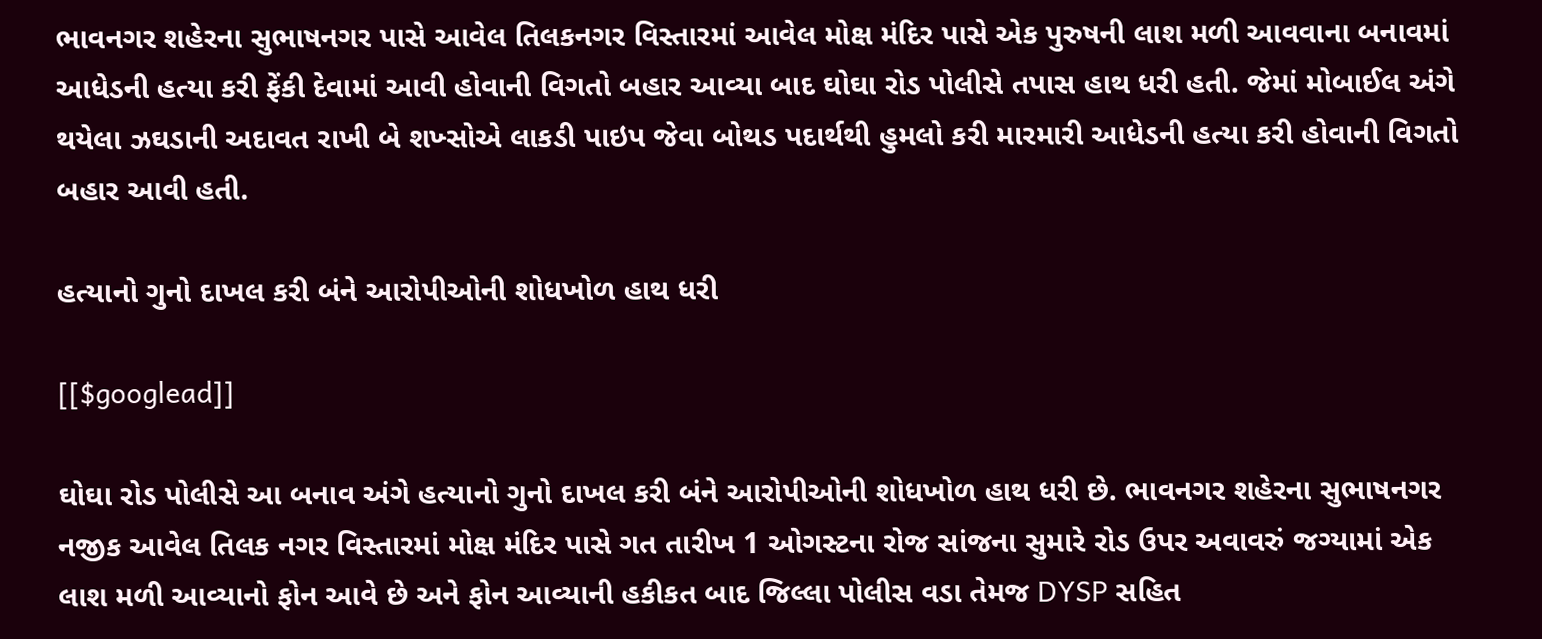ભાવનગર શહેરના સુભાષનગર પાસે આવેલ તિલકનગર વિસ્તારમાં આવેલ મોક્ષ મંદિર પાસે એક પુરુષની લાશ મળી આવવાના બનાવમાં આધેડની હત્યા કરી ફેંકી દેવામાં આવી હોવાની વિગતો બહાર આવ્યા બાદ ઘોઘા રોડ પોલીસે તપાસ હાથ ધરી હતી. જેમાં મોબાઈલ અંગે થયેલા ઝઘડાની અદાવત રાખી બે શખ્સોએ લાકડી પાઇપ જેવા બોથડ પદાર્થથી હુમલો કરી મારમારી આધેડની હત્યા કરી હોવાની વિગતો બહાર આવી હતી.

હત્યાનો ગુનો દાખલ કરી બંને આરોપીઓની શોધખોળ હાથ ધરી

[[$googlead]]

ઘોઘા રોડ પોલીસે આ બનાવ અંગે હત્યાનો ગુનો દાખલ કરી બંને આરોપીઓની શોધખોળ હાથ ધરી છે. ભાવનગર શહેરના સુભાષનગર નજીક આવેલ તિલક નગર વિસ્તારમાં મોક્ષ મંદિર પાસે ગત તારીખ 1 ઓગસ્ટના રોજ સાંજના સુમારે રોડ ઉપર અવાવરું જગ્યામાં એક લાશ મળી આવ્યાનો ફોન આવે છે અને ફોન આવ્યાની હકીકત બાદ જિલ્લા પોલીસ વડા તેમજ DYSP સહિત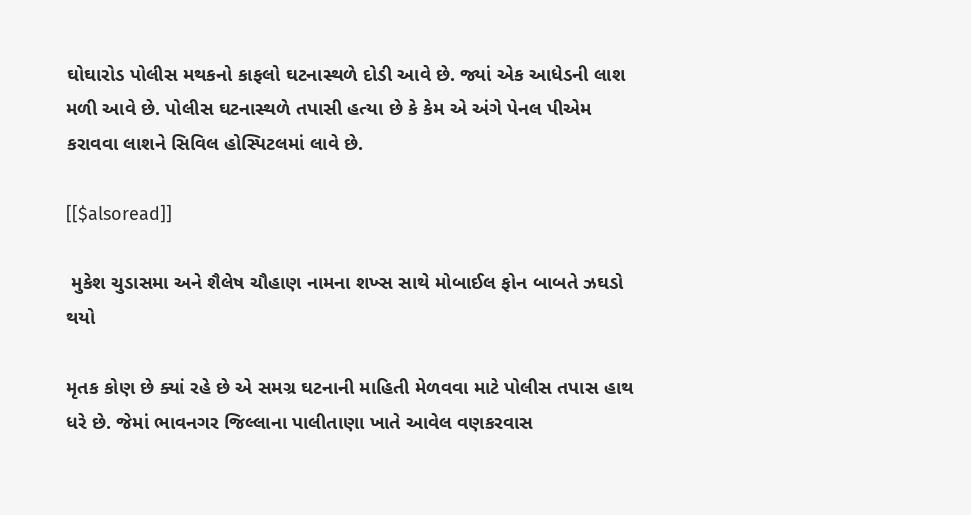ઘોઘારોડ પોલીસ મથકનો કાફલો ઘટનાસ્થળે દોડી આવે છે. જ્યાં એક આધેડની લાશ મળી આવે છે. પોલીસ ઘટનાસ્થળે તપાસી હત્યા છે કે કેમ એ અંગે પેનલ પીએમ કરાવવા લાશને સિવિલ હોસ્પિટલમાં લાવે છે.

[[$alsoread]]

 મુકેશ ચુડાસમા અને શૈલેષ ચૌહાણ નામના શખ્સ સાથે મોબાઈલ ફોન બાબતે ઝઘડો થયો

મૃતક કોણ છે ક્યાં રહે છે એ સમગ્ર ઘટનાની માહિતી મેળવવા માટે પોલીસ તપાસ હાથ ધરે છે. જેમાં ભાવનગર જિલ્લાના પાલીતાણા ખાતે આવેલ વણકરવાસ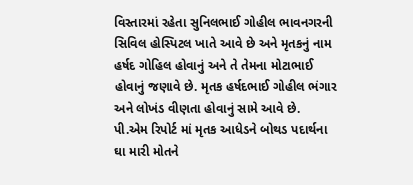વિસ્તારમાં રહેતા સુનિલભાઈ ગોહીલ ભાવનગરની સિવિલ હોસ્પિટલ ખાતે આવે છે અને મૃતકનું નામ હર્ષદ ગોહિલ હોવાનું અને તે તેમના મોટાભાઈ હોવાનું જણાવે છે. મૃતક હર્ષદભાઈ ગોહીલ ભંગાર અને લોખંડ વીણતા હોવાનું સામે આવે છે. પી.એમ રિપોર્ટ માં મૃતક આધેડને બોથડ પદાર્થના ઘા મારી મોતને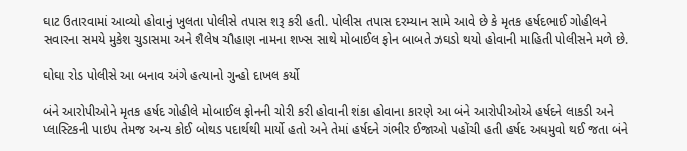ઘાટ ઉતારવામાં આવ્યો હોવાનું ખુલતા પોલીસે તપાસ શરૂ કરી હતી. પોલીસ તપાસ દરમ્યાન સામે આવે છે કે મૃતક હર્ષદભાઈ ગોહીલને સવારના સમયે મુકેશ ચુડાસમા અને શૈલેષ ચૌહાણ નામના શખ્સ સાથે મોબાઈલ ફોન બાબતે ઝઘડો થયો હોવાની માહિતી પોલીસને મળે છે.

ઘોઘા રોડ પોલીસે આ બનાવ અંગે હત્યાનો ગુન્હો દાખલ કર્યો

બંને આરોપીઓને મૃતક હર્ષદ ગોહીલે મોબાઈલ ફોનની ચોરી કરી હોવાની શંકા હોવાના કારણે આ બંને આરોપીઓએ હર્ષદને લાકડી અને પ્લાસ્ટિકની પાઇપ તેમજ અન્ય કોઈ બોથડ પદાર્થથી માર્યો હતો અને તેમાં હર્ષદને ગંભીર ઈજાઓ પહોંચી હતી હર્ષદ અધમુવો થઈ જતા બંને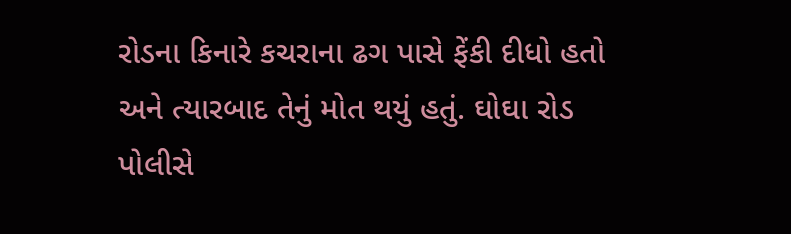રોડના કિનારે કચરાના ઢગ પાસે ફેંકી દીધો હતો અને ત્યારબાદ તેનું મોત થયું હતું. ઘોઘા રોડ પોલીસે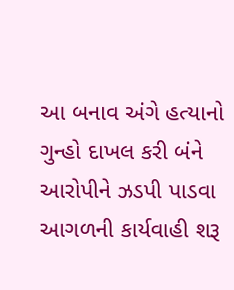આ બનાવ અંગે હત્યાનો ગુન્હો દાખલ કરી બંને આરોપીને ઝડપી પાડવા આગળની કાર્યવાહી શરૂ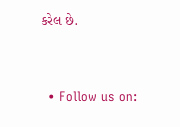કરેલ છે.


  • Follow us on: